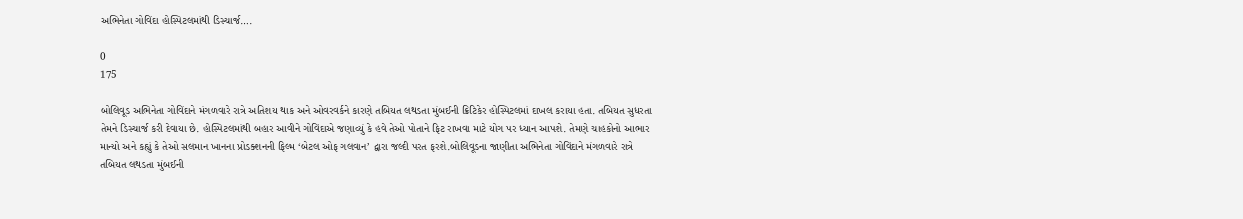અભિનેતા ગોવિંદા હોસ્પિટલમાંથી ડિસ્ચાર્જ….

0
175

બોલિવૂડ અભિનેતા ગોવિંદાને મંગળવારે રાત્રે અતિશય થાક અને ઓવરવર્કને કારણે તબિયત લથડતા મુંબઈની ક્રિટિકેર હોસ્પિટલમાં દાખલ કરાયા હતા. તબિયત સુધરતા તેમને ડિસ્ચાર્જ કરી દેવાયા છે. હોસ્પિટલમાંથી બહાર આવીને ગોવિંદાએ જણાવ્યું કે હવે તેઓ પોતાને ફિટ રાખવા માટે યોગ પર ધ્યાન આપશે. તેમણે ચાહકોનો આભાર માન્યો અને કહ્યું કે તેઓ સલમાન ખાનના પ્રોડક્શનની ફિલ્મ ‘બેટલ ઓફ ગલવાન’ દ્વારા જલ્દી પરત ફરશે.બોલિવૂડના જાણીતા અભિનેતા ગોવિંદાને મંગળવારે રાત્રે તબિયત લથડતા મુંબઈની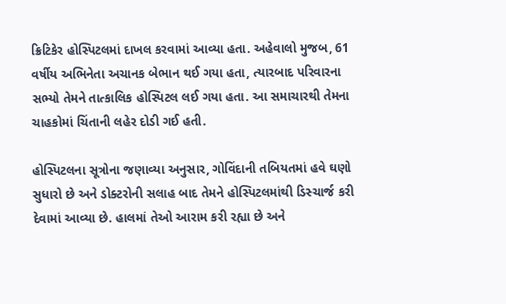ક્રિટિકેર હોસ્પિટલમાં દાખલ કરવામાં આવ્યા હતા. અહેવાલો મુજબ, 61 વર્ષીય અભિનેતા અચાનક બેભાન થઈ ગયા હતા, ત્યારબાદ પરિવારના સભ્યો તેમને તાત્કાલિક હોસ્પિટલ લઈ ગયા હતા. આ સમાચારથી તેમના ચાહકોમાં ચિંતાની લહેર દોડી ગઈ હતી.

હોસ્પિટલના સૂત્રોના જણાવ્યા અનુસાર, ગોવિંદાની તબિયતમાં હવે ઘણો સુધારો છે અને ડોક્ટરોની સલાહ બાદ તેમને હોસ્પિટલમાંથી ડિસ્ચાર્જ કરી દેવામાં આવ્યા છે. હાલમાં તેઓ આરામ કરી રહ્યા છે અને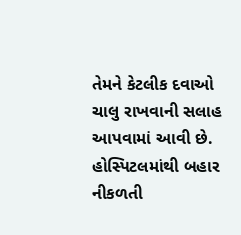તેમને કેટલીક દવાઓ ચાલુ રાખવાની સલાહ આપવામાં આવી છે. હોસ્પિટલમાંથી બહાર નીકળતી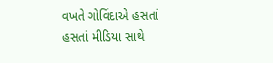વખતે ગોવિંદાએ હસતાં હસતાં મીડિયા સાથે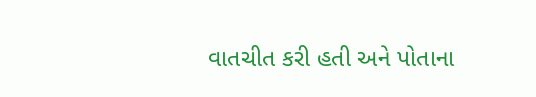વાતચીત કરી હતી અને પોતાના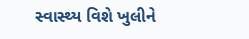સ્વાસ્થ્ય વિશે ખુલીને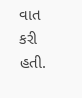વાત કરી હતી.